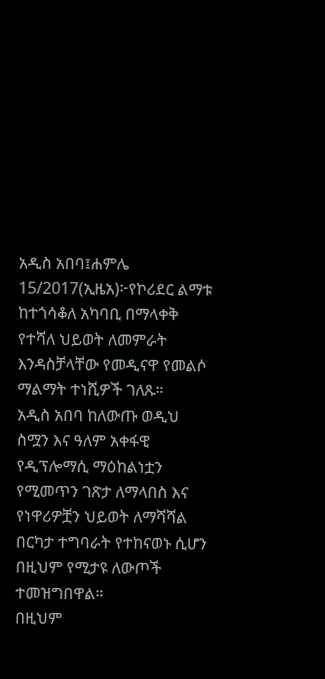አዲስ አበባ፤ሐምሌ 15/2017(ኢዜአ)፦የኮሪደር ልማቱ ከተጎሳቆለ አካባቢ በማላቀቅ የተሻለ ህይወት ለመምራት እንዳስቻላቸው የመዲናዋ የመልሶ ማልማት ተነሺዎች ገለጹ።
አዲስ አበባ ከለውጡ ወዲህ ስሟን እና ዓለም አቀፋዊ የዲፕሎማሲ ማዕከልነቷን የሚመጥን ገጽታ ለማላበስ እና የነዋሪዎቿን ህይወት ለማሻሻል በርካታ ተግባራት የተከናወኑ ሲሆን በዚህም የሚታዩ ለውጦች ተመዝግበዋል።
በዚህም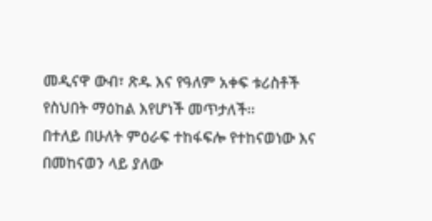መዲናዋ ውብ፣ ጽዱ እና የዓለም አቀፍ ቱሪስቶች የስህበት ማዕከል እየሆነች መጥታለች፡፡
በተለይ በሁለት ምዕራፍ ተከፋፍሎ የተከናወነው እና በመከናወን ላይ ያለው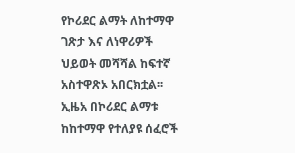የኮሪደር ልማት ለከተማዋ ገጽታ እና ለነዋሪዎች ህይወት መሻሻል ከፍተኛ አስተዋጽኦ አበርክቷል፡፡
ኢዜአ በኮሪደር ልማቱ ከከተማዋ የተለያዩ ሰፈሮች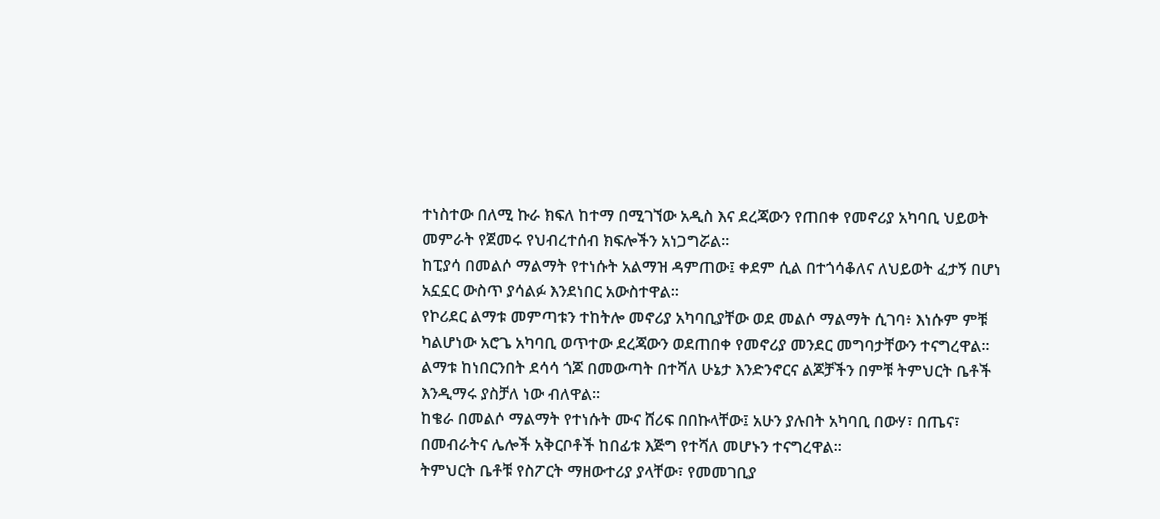ተነስተው በለሚ ኩራ ክፍለ ከተማ በሚገኘው አዲስ እና ደረጃውን የጠበቀ የመኖሪያ አካባቢ ህይወት መምራት የጀመሩ የህብረተሰብ ክፍሎችን አነጋግሯል።
ከፒያሳ በመልሶ ማልማት የተነሱት አልማዝ ዳምጠው፤ ቀደም ሲል በተጎሳቆለና ለህይወት ፈታኝ በሆነ አኗኗር ውስጥ ያሳልፉ እንደነበር አውስተዋል።
የኮሪደር ልማቱ መምጣቱን ተከትሎ መኖሪያ አካባቢያቸው ወደ መልሶ ማልማት ሲገባ፥ እነሱም ምቹ ካልሆነው አሮጌ አካባቢ ወጥተው ደረጃውን ወደጠበቀ የመኖሪያ መንደር መግባታቸውን ተናግረዋል፡፡
ልማቱ ከነበርንበት ደሳሳ ጎጆ በመውጣት በተሻለ ሁኔታ እንድንኖርና ልጆቻችን በምቹ ትምህርት ቤቶች እንዲማሩ ያስቻለ ነው ብለዋል፡፡
ከቄራ በመልሶ ማልማት የተነሱት ሙና ሸሪፍ በበኩላቸው፤ አሁን ያሉበት አካባቢ በውሃ፣ በጤና፣ በመብራትና ሌሎች አቅርቦቶች ከበፊቱ እጅግ የተሻለ መሆኑን ተናግረዋል፡፡
ትምህርት ቤቶቹ የስፖርት ማዘውተሪያ ያላቸው፣ የመመገቢያ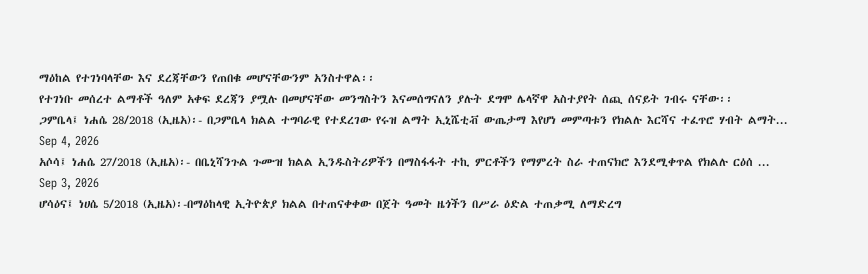ማዕከል የተገነባላቸው እና ደረጃቸውን የጠበቁ መሆናቸውንም አንስተዋል፡፡
የተገነቡ መሰረተ ልማቶች ዓለም አቀፍ ደረጃን ያሟሉ በመሆናቸው መንግስትን እናመሰግናለን ያሉት ደግሞ ሌላኛዋ አስተያየት ሰጪ ሰናይት ገብሩ ናቸው፡፡
ጋምቤላ፤ ነሐሴ 28/2018 (ኢዜአ)፡- በጋምቤላ ክልል ተግባራዊ የተደረገው የሩዝ ልማት ኢኒሼቲቭ ውጤታማ እየሆነ መምጣቱን የክልሉ እርሻና ተፈጥሮ ሃብት ልማት...
Sep 4, 2026
አሶሳ፤ ነሐሴ 27/2018 (ኢዜአ)፡- በቤኒሻንጉል ጉሙዝ ክልል ኢንዱስትሪዎችን በማስፋፋት ተኪ ምርቶችን የማምረት ስራ ተጠናክሮ እንደሚቀጥል የክልሉ ርዕሰ ...
Sep 3, 2026
ሆሳዕና፤ ነሀሴ 5/2018 (ኢዜአ)፡-በማዕከላዊ ኢትዮጵያ ክልል በተጠናቀቀው በጀት ዓመት ዜጎችን በሥራ ዕድል ተጠቃሚ ለማድረግ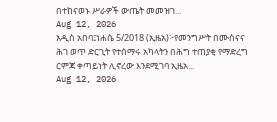በተከናወኑ ሥራዎች ውጤት መመዝገ...
Aug 12, 2026
አዲስ አበባ፤ነሐሴ 5/2018 (ኢዜአ)፦የመንግሥት በሙስናና ሕገ ወጥ ድርጊት የተሰማሩ አካላትን በሕግ ተጠያቂ የማድረግ ርምጃ ቀጣይነት ሊኖረው እንደሚገባ ኢዜአ...
Aug 12, 2026